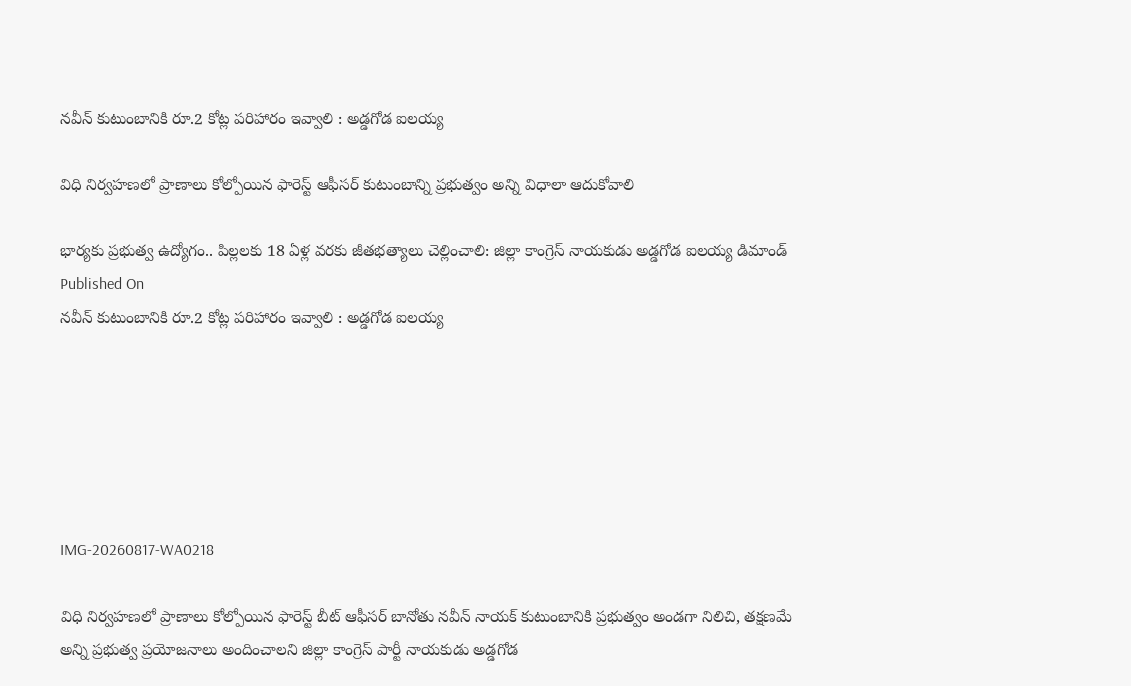నవీన్ కుటుంబానికి రూ.2 కోట్ల పరిహారం ఇవ్వాలి : అడ్డగోడ ఐలయ్య

విధి నిర్వహణలో ప్రాణాలు కోల్పోయిన ఫారెస్ట్ ఆఫీసర్ కుటుంబాన్ని ప్రభుత్వం అన్ని విధాలా ఆదుకోవాలి

భార్యకు ప్రభుత్వ ఉద్యోగం.. పిల్లలకు 18 ఏళ్ల వరకు జీతభత్యాలు చెల్లించాలి: జిల్లా కాంగ్రెస్ నాయకుడు అడ్డగోడ ఐలయ్య డిమాండ్
Published On
నవీన్ కుటుంబానికి రూ.2 కోట్ల పరిహారం ఇవ్వాలి : అడ్డగోడ ఐలయ్య






IMG-20260817-WA0218

విధి నిర్వహణలో ప్రాణాలు కోల్పోయిన ఫారెస్ట్ బీట్ ఆఫీసర్ బానోతు నవీన్ నాయక్ కుటుంబానికి ప్రభుత్వం అండగా నిలిచి, తక్షణమే అన్ని ప్రభుత్వ ప్రయోజనాలు అందించాలని జిల్లా కాంగ్రెస్ పార్టీ నాయకుడు అడ్డగోడ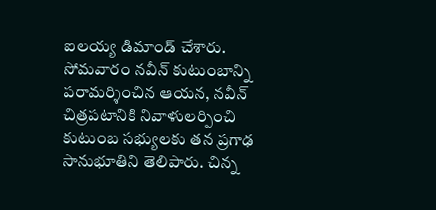ఐలయ్య డిమాండ్ చేశారు. సోమవారం నవీన్ కుటుంబాన్ని పరామర్శించిన ఆయన, నవీన్ చిత్రపటానికి నివాళులర్పించి కుటుంబ సభ్యులకు తన ప్రగాఢ సానుభూతిని తెలిపారు. చిన్న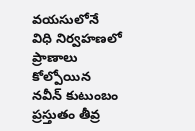వయసులోనే విధి నిర్వహణలో ప్రాణాలు కోల్పోయిన నవీన్ కుటుంబం ప్రస్తుతం తీవ్ర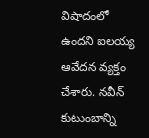విషాదంలో ఉందని ఐలయ్య ఆవేదన వ్యక్తం చేశారు. నవీన్ కుటుంబాన్ని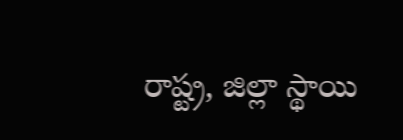రాష్ట్ర, జిల్లా స్థాయి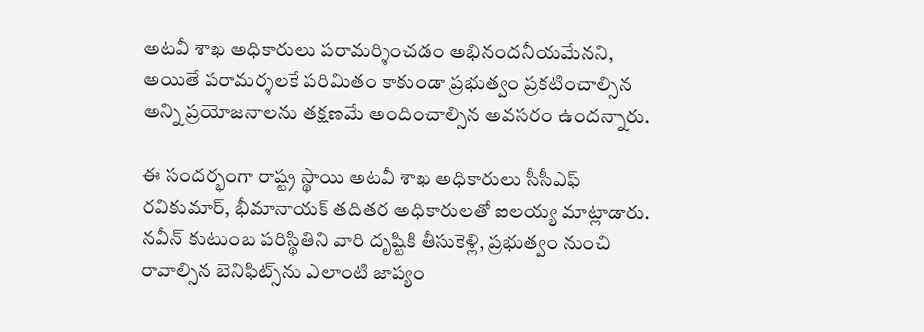అటవీ శాఖ అధికారులు పరామర్శించడం అభినందనీయమేనని, అయితే పరామర్శలకే పరిమితం కాకుండా ప్రభుత్వం ప్రకటించాల్సిన అన్ని ప్రయోజనాలను తక్షణమే అందించాల్సిన అవసరం ఉందన్నారు.

ఈ సందర్భంగా రాష్ట్ర స్థాయి అటవీ శాఖ అధికారులు సీసీఎఫ్ రవికుమార్, భీమానాయక్ తదితర అధికారులతో ఐలయ్య మాట్లాడారు. నవీన్ కుటుంబ పరిస్థితిని వారి దృష్టికి తీసుకెళ్లి, ప్రభుత్వం నుంచి రావాల్సిన బెనిఫిట్స్‌ను ఎలాంటి జాప్యం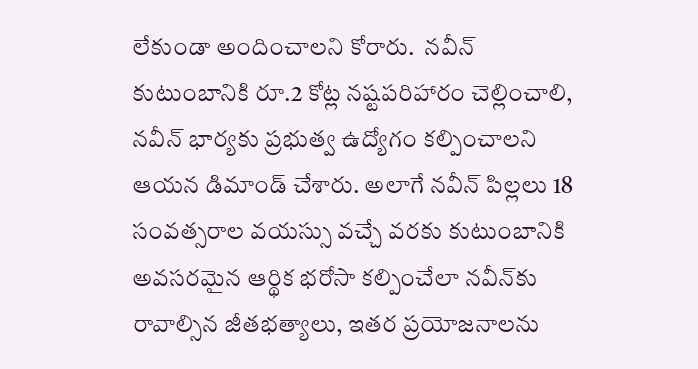లేకుండా అందించాలని కోరారు.  నవీన్ కుటుంబానికి రూ.2 కోట్ల నష్టపరిహారం చెల్లించాలి, నవీన్ భార్యకు ప్రభుత్వ ఉద్యోగం కల్పించాలని ఆయన డిమాండ్ చేశారు. అలాగే నవీన్ పిల్లలు 18 సంవత్సరాల వయస్సు వచ్చే వరకు కుటుంబానికి అవసరమైన ఆర్థిక భరోసా కల్పించేలా నవీన్‌కు రావాల్సిన జీతభత్యాలు, ఇతర ప్రయోజనాలను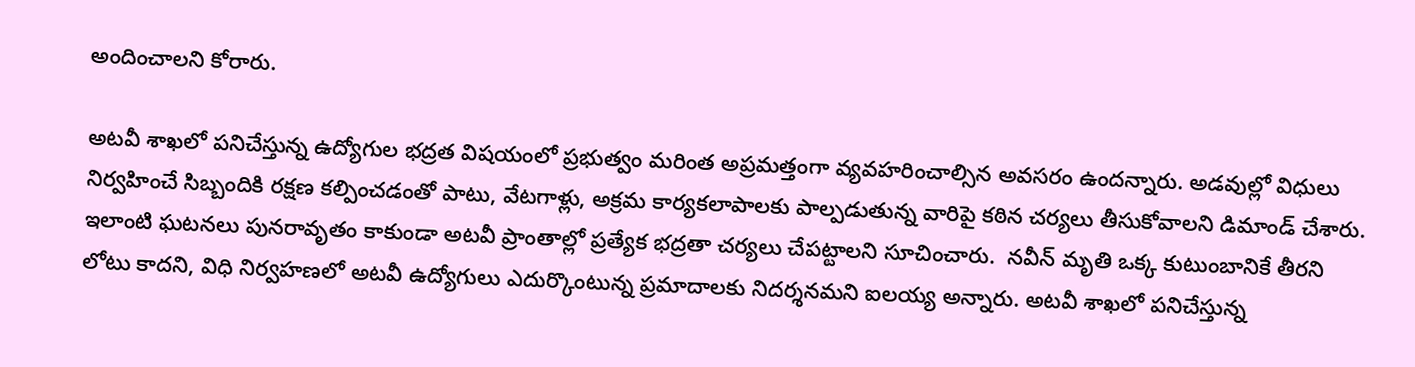అందించాలని కోరారు.

అటవీ శాఖలో పనిచేస్తున్న ఉద్యోగుల భద్రత విషయంలో ప్రభుత్వం మరింత అప్రమత్తంగా వ్యవహరించాల్సిన అవసరం ఉందన్నారు. అడవుల్లో విధులు నిర్వహించే సిబ్బందికి రక్షణ కల్పించడంతో పాటు, వేటగాళ్లు, అక్రమ కార్యకలాపాలకు పాల్పడుతున్న వారిపై కఠిన చర్యలు తీసుకోవాలని డిమాండ్ చేశారు. ఇలాంటి ఘటనలు పునరావృతం కాకుండా అటవీ ప్రాంతాల్లో ప్రత్యేక భద్రతా చర్యలు చేపట్టాలని సూచించారు.  నవీన్ మృతి ఒక్క కుటుంబానికే తీరని లోటు కాదని, విధి నిర్వహణలో అటవీ ఉద్యోగులు ఎదుర్కొంటున్న ప్రమాదాలకు నిదర్శనమని ఐలయ్య అన్నారు. అటవీ శాఖలో పనిచేస్తున్న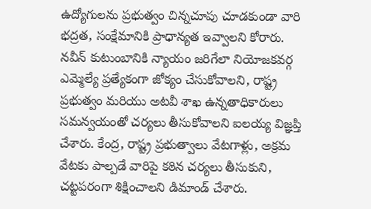ఉద్యోగులను ప్రభుత్వం చిన్నచూపు చూడకుండా వారి భద్రత, సంక్షేమానికి ప్రాధాన్యత ఇవ్వాలని కోరారు. నవీన్ కుటుంబానికి న్యాయం జరిగేలా నియోజకవర్గ ఎమ్మెల్యే ప్రత్యేకంగా జోక్యం చేసుకోవాలని, రాష్ట్ర ప్రభుత్వం మరియు అటవీ శాఖ ఉన్నతాధికారులు సమన్వయంతో చర్యలు తీసుకోవాలని ఐలయ్య విజ్ఞప్తి చేశారు. కేంద్ర, రాష్ట్ర ప్రభుత్వాలు వేటగాళ్లు, అక్రమ వేటకు పాల్పడే వారిపై కఠిన చర్యలు తీసుకుని, చట్టపరంగా శిక్షించాలని డిమాండ్ చేశారు.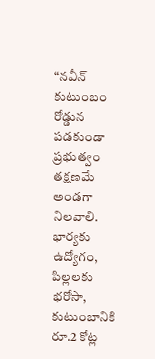“నవీన్ కుటుంబం రోడ్డున పడకుండా ప్రభుత్వం తక్షణమే అండగా నిలవాలి. భార్యకు ఉద్యోగం, పిల్లలకు భరోసా, కుటుంబానికి రూ.2 కోట్ల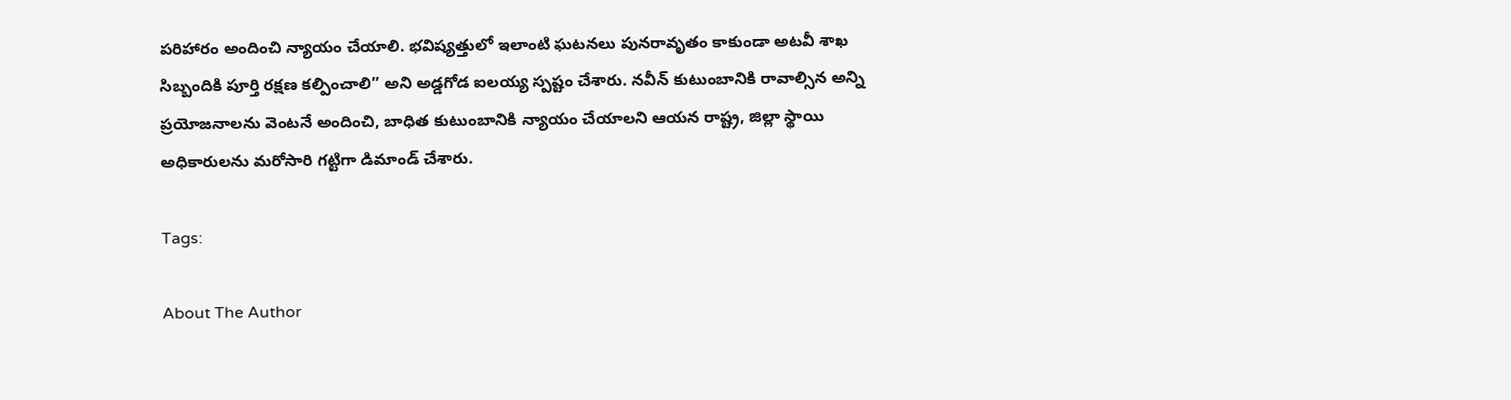పరిహారం అందించి న్యాయం చేయాలి. భవిష్యత్తులో ఇలాంటి ఘటనలు పునరావృతం కాకుండా అటవీ శాఖ సిబ్బందికి పూర్తి రక్షణ కల్పించాలి” అని అడ్డగోడ ఐలయ్య స్పష్టం చేశారు. నవీన్ కుటుంబానికి రావాల్సిన అన్ని ప్రయోజనాలను వెంటనే అందించి, బాధిత కుటుంబానికి న్యాయం చేయాలని ఆయన రాష్ట్ర, జిల్లా స్థాయి అధికారులను మరోసారి గట్టిగా డిమాండ్ చేశారు.

Tags:

About The Author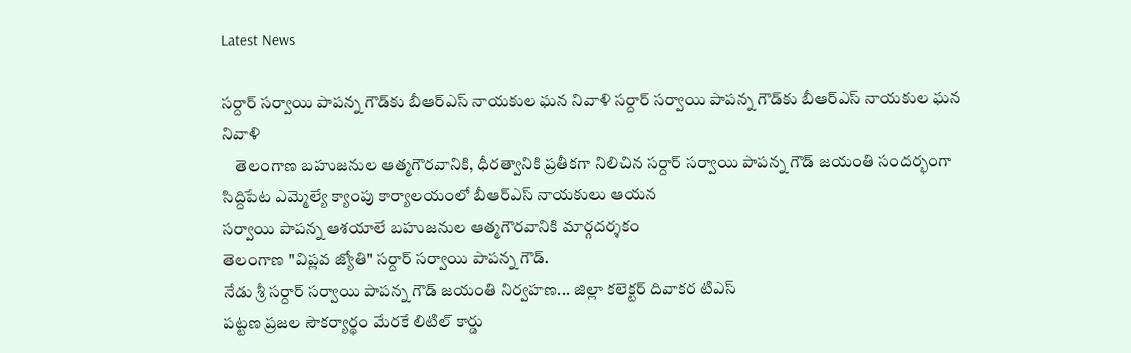Latest News

సర్దార్ సర్వాయి పాపన్న గౌడ్‌కు బీఆర్‌ఎస్ నాయకుల ఘన నివాళి సర్దార్ సర్వాయి పాపన్న గౌడ్‌కు బీఆర్‌ఎస్ నాయకుల ఘన నివాళి
    తెలంగాణ బహుజనుల ఆత్మగౌరవానికి, ధీరత్వానికి ప్రతీకగా నిలిచిన సర్దార్ సర్వాయి పాపన్న గౌడ్ జయంతి సందర్భంగా సిద్దిపేట ఎమ్మెల్యే క్యాంపు కార్యాలయంలో బీఆర్‌ఎస్ నాయకులు ఆయన
సర్వాయి పాపన్న ఆశయాలే బహుజనుల ఆత్మగౌరవానికి మార్గదర్శకం
తెలంగాణ "విప్లవ జ్యోతి" సర్దార్ సర్వాయి పాపన్న గౌడ్.
నేడు శ్రీ సర్దార్ సర్వాయి పాపన్న గౌడ్ జయంతి నిర్వహణ... జిల్లా కలెక్టర్ దివాకర టిఎస్
పట్టణ ప్రజల సౌకర్యార్థం మేరకే లిటిల్ కార్డు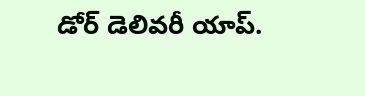డోర్ డెలివరీ యాప్.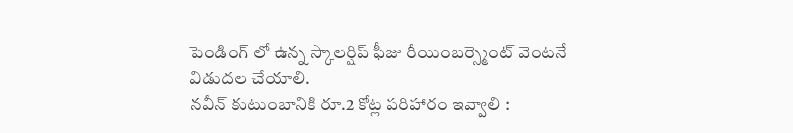పెండింగ్ లో ఉన్న స్కాలర్షిప్ ఫీజు రీయింబర్స్మెంట్ వెంటనే విడుదల చేయాలి.
నవీన్ కుటుంబానికి రూ.2 కోట్ల పరిహారం ఇవ్వాలి :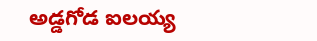అడ్డగోడ ఐలయ్య